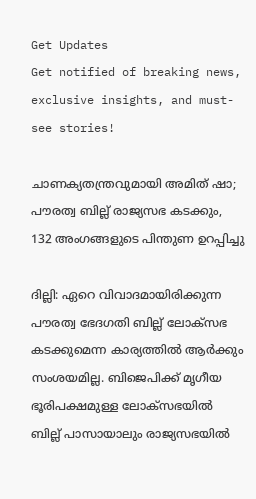Get Updates
Get notified of breaking news, exclusive insights, and must-see stories!

ചാണക്യതന്ത്രവുമായി അമിത് ഷാ; പൗരത്വ ബില്ല് രാജ്യസഭ കടക്കും, 132 അംഗങ്ങളുടെ പിന്തുണ ഉറപ്പിച്ചു

ദില്ലി: ഏറെ വിവാദമായിരിക്കുന്ന പൗരത്വ ഭേദഗതി ബില്ല് ലോക്‌സഭ കടക്കുമെന്ന കാര്യത്തില്‍ ആര്‍ക്കും സംശയമില്ല. ബിജെപിക്ക് മൃഗീയ ഭൂരിപക്ഷമുള്ള ലോക്‌സഭയില്‍ ബില്ല് പാസായാലും രാജ്യസഭയില്‍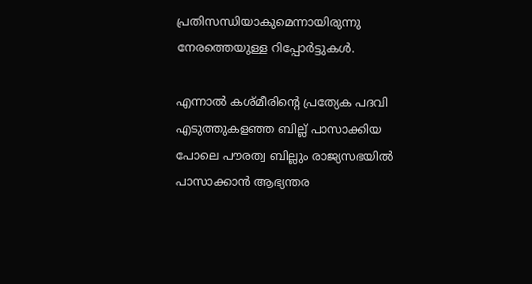പ്രതിസന്ധിയാകുമെന്നായിരുന്നു നേരത്തെയുള്ള റിപ്പോര്‍ട്ടുകള്‍.

എന്നാല്‍ കശ്മീരിന്റെ പ്രത്യേക പദവി എടുത്തുകളഞ്ഞ ബില്ല് പാസാക്കിയ പോലെ പൗരത്വ ബില്ലും രാജ്യസഭയില്‍ പാസാക്കാന്‍ ആഭ്യന്തര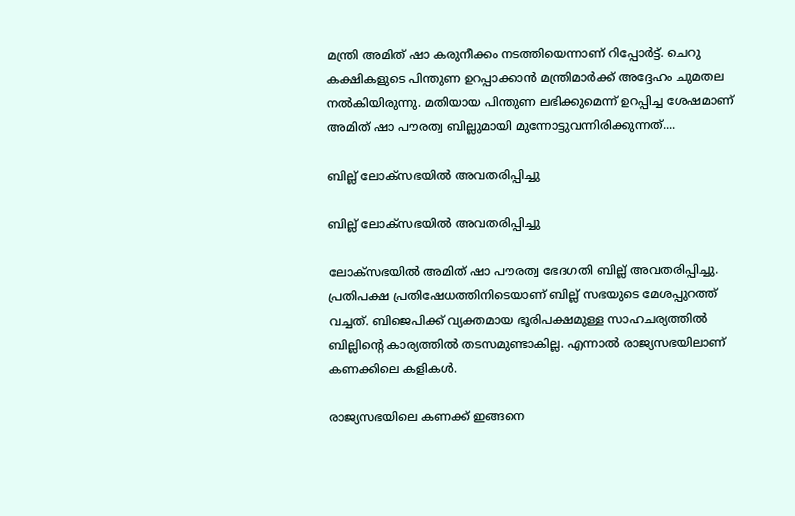മന്ത്രി അമിത് ഷാ കരുനീക്കം നടത്തിയെന്നാണ് റിപ്പോര്‍ട്ട്. ചെറു കക്ഷികളുടെ പിന്തുണ ഉറപ്പാക്കാന്‍ മന്ത്രിമാര്‍ക്ക് അദ്ദേഹം ചുമതല നല്‍കിയിരുന്നു. മതിയായ പിന്തുണ ലഭിക്കുമെന്ന് ഉറപ്പിച്ച ശേഷമാണ് അമിത് ഷാ പൗരത്വ ബില്ലുമായി മുന്നോട്ടുവന്നിരിക്കുന്നത്....

ബില്ല് ലോക്‌സഭയില്‍ അവതരിപ്പിച്ചു

ബില്ല് ലോക്‌സഭയില്‍ അവതരിപ്പിച്ചു

ലോക്‌സഭയില്‍ അമിത് ഷാ പൗരത്വ ഭേദഗതി ബില്ല് അവതരിപ്പിച്ചു. പ്രതിപക്ഷ പ്രതിഷേധത്തിനിടെയാണ് ബില്ല് സഭയുടെ മേശപ്പുറത്ത് വച്ചത്. ബിജെപിക്ക് വ്യക്തമായ ഭൂരിപക്ഷമുള്ള സാഹചര്യത്തില്‍ ബില്ലിന്റെ കാര്യത്തില്‍ തടസമുണ്ടാകില്ല. എന്നാല്‍ രാജ്യസഭയിലാണ് കണക്കിലെ കളികള്‍.

രാജ്യസഭയിലെ കണക്ക് ഇങ്ങനെ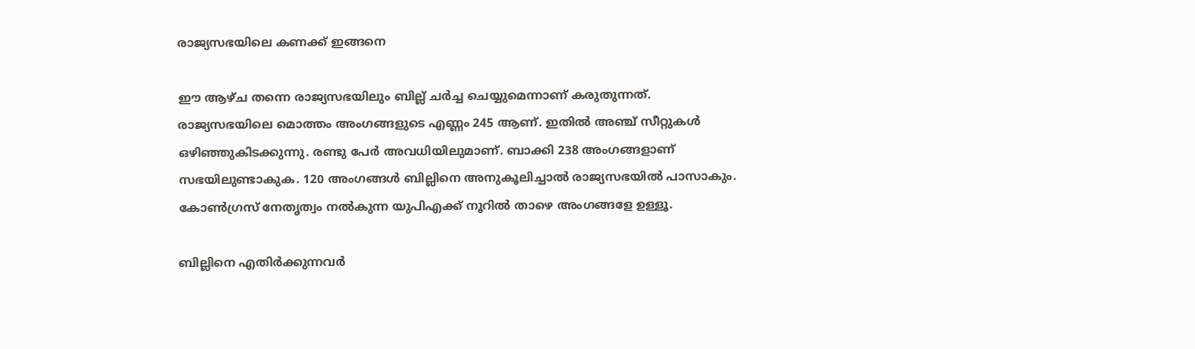രാജ്യസഭയിലെ കണക്ക് ഇങ്ങനെ

ഈ ആഴ്ച തന്നെ രാജ്യസഭയിലും ബില്ല് ചര്‍ച്ച ചെയ്യുമെന്നാണ് കരുതുന്നത്. രാജ്യസഭയിലെ മൊത്തം അംഗങ്ങളുടെ എണ്ണം 245 ആണ്. ഇതില്‍ അഞ്ച് സീറ്റുകള്‍ ഒഴിഞ്ഞുകിടക്കുന്നു. രണ്ടു പേര്‍ അവധിയിലുമാണ്. ബാക്കി 238 അംഗങ്ങളാണ് സഭയിലുണ്ടാകുക. 120 അംഗങ്ങള്‍ ബില്ലിനെ അനുകൂലിച്ചാല്‍ രാജ്യസഭയില്‍ പാസാകും. കോണ്‍ഗ്രസ് നേതൃത്വം നല്‍കുന്ന യുപിഎക്ക് നൂറില്‍ താഴെ അംഗങ്ങളേ ഉള്ളൂ.

ബില്ലിനെ എതിര്‍ക്കുന്നവര്‍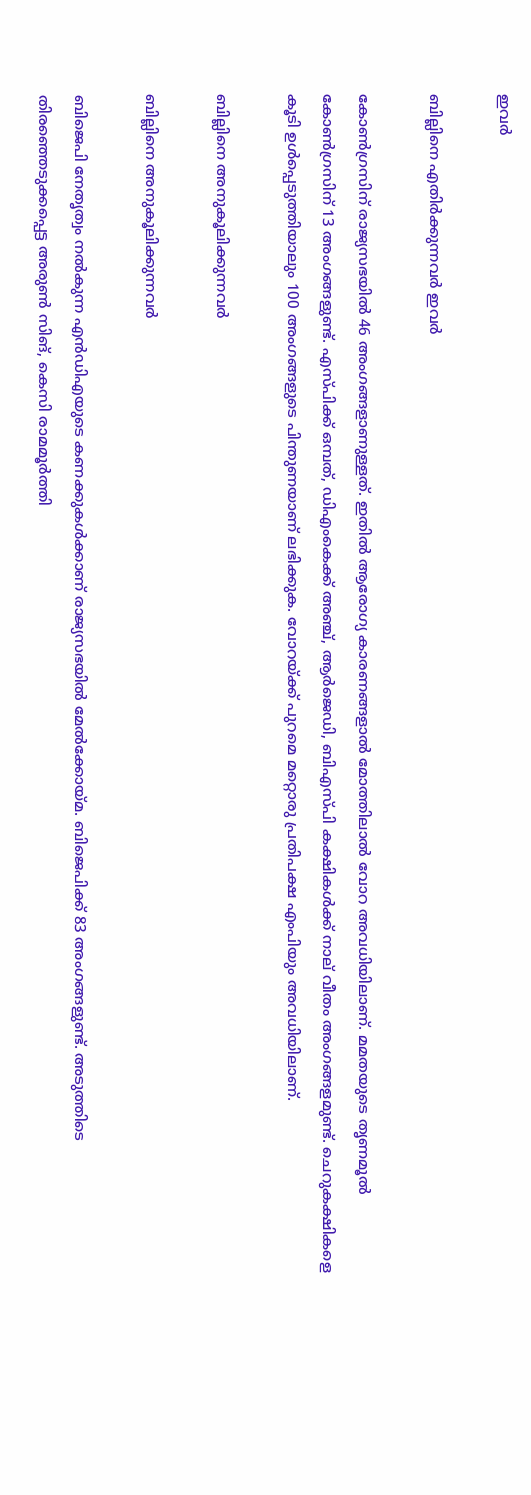ഇവര്‍

ബില്ലിനെ എതിര്‍ക്കുന്നവര്‍ ഇവര്‍

കോണ്‍ഗ്രസിന് രാജ്യസഭയില്‍ 46 അംഗങ്ങളാണുള്ളത്. ഇതില്‍ ആരോഗ്യ കാരണങ്ങളാല്‍ മോത്തിലാല്‍ വോറ അവധിയിലാണ്. മമതയുടെ തൃണമൂല്‍ കോണ്‍ഗ്രസിന് 13 അംഗങ്ങളുണ്ട്. എസ്പിക്ക് ഒമ്പത്, ഡിഎംകെക്ക് അഞ്ച്, ആര്‍ജെഡി, ബിഎസ്പി കക്ഷികള്‍ക്ക് നാല് വീതം അംഗങ്ങളമുണ്ട്. ചെറുകക്ഷികളെ കൂടി ഉള്‍പ്പെടുത്തിയാലും 100 അംഗങ്ങളുടെ പിന്തുണയാണ് ലഭിക്കുക. വോറയ്ക്ക് പുറമെ മറ്റൊരു പ്രതിപക്ഷ എംപിയും അവധിയിലാണ്.

ബില്ലിനെ അനുകൂലിക്കുന്നവര്‍

ബില്ലിനെ അനുകൂലിക്കുന്നവര്‍

ബിജെപി നേതൃത്വം നല്‍കുന്ന എന്‍ഡിഎയുടെ കണക്കുകള്‍ക്കാണ് രാജ്യസഭയില്‍ മേല്‍ക്കോയ്മ. ബിജെപിക്ക് 83 അംഗങ്ങളുണ്ട്. അടുത്തിടെ തിരഞ്ഞെടുക്കപ്പെട്ട അരുണ്‍ സിങ്, കെസി രാമമൂര്‍ത്തി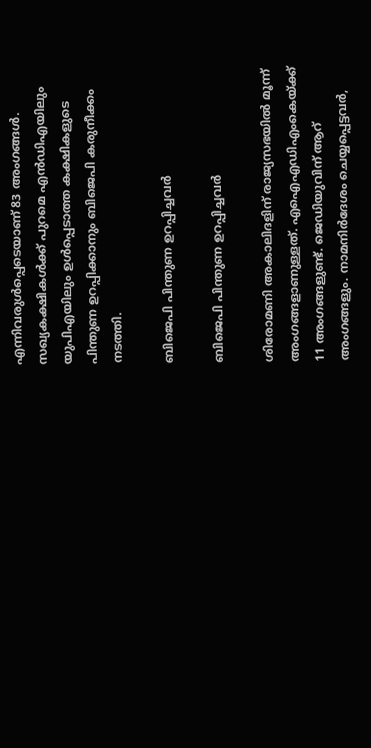എന്നിവരുള്‍പ്പെടെയാണ് 83 അംഗങ്ങള്‍. സഖ്യകക്ഷികള്‍ക്ക് പുറമെ എന്‍ഡിഎയിലും യുപിഎയിലും ഉള്‍പ്പെടാത്ത കക്ഷികളുടെ പിന്തുണ ഉറപ്പിക്കാനും ബിജെപി കരുനീക്കം നടത്തി.

ബിജെപി പിന്തുണ ഉറപ്പിച്ചവര്‍

ബിജെപി പിന്തുണ ഉറപ്പിച്ചവര്‍

ശിരോമണി അകാലിദളിന് രാജ്യസഭയില്‍ മൂന്ന് അംഗങ്ങളാണുള്ളത്. എഐഎഡിഎംകെയ്ക്ക് 11 അംഗങ്ങളുണ്ട്. ജെഡിയുവിന് ആറ് അംഗങ്ങളും. നാമനിര്‍ദേശം ചെയ്യപ്പെട്ടവര്‍,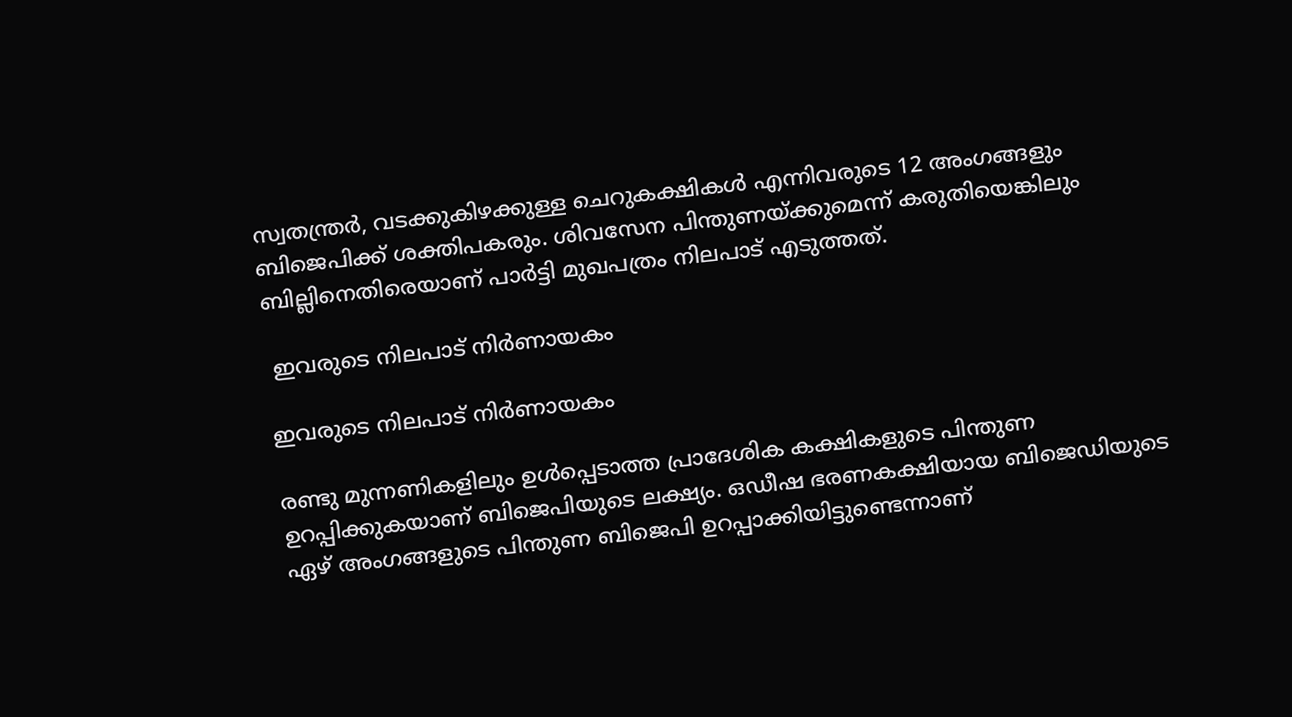സ്വതന്ത്രര്‍, വടക്കുകിഴക്കുള്ള ചെറുകക്ഷികള്‍ എന്നിവരുടെ 12 അംഗങ്ങളും ബിജെപിക്ക് ശക്തിപകരും. ശിവസേന പിന്തുണയ്ക്കുമെന്ന് കരുതിയെങ്കിലും ബില്ലിനെതിരെയാണ് പാര്‍ട്ടി മുഖപത്രം നിലപാട് എടുത്തത്.

 ഇവരുടെ നിലപാട് നിര്‍ണായകം

ഇവരുടെ നിലപാട് നിര്‍ണായകം

രണ്ടു മുന്നണികളിലും ഉള്‍പ്പെടാത്ത പ്രാദേശിക കക്ഷികളുടെ പിന്തുണ ഉറപ്പിക്കുകയാണ് ബിജെപിയുടെ ലക്ഷ്യം. ഒഡീഷ ഭരണകക്ഷിയായ ബിജെഡിയുടെ ഏഴ് അംഗങ്ങളുടെ പിന്തുണ ബിജെപി ഉറപ്പാക്കിയിട്ടുണ്ടെന്നാണ്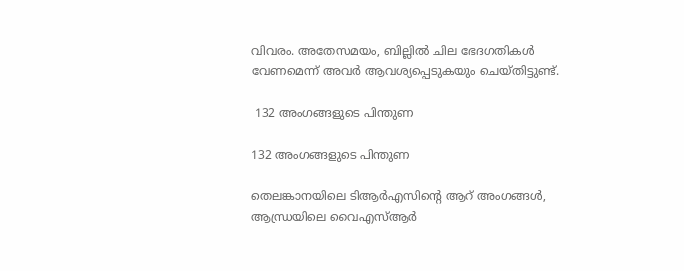വിവരം. അതേസമയം, ബില്ലില്‍ ചില ഭേദഗതികള്‍ വേണമെന്ന് അവര്‍ ആവശ്യപ്പെടുകയും ചെയ്തിട്ടുണ്ട്.

 132 അംഗങ്ങളുടെ പിന്തുണ

132 അംഗങ്ങളുടെ പിന്തുണ

തെലങ്കാനയിലെ ടിആര്‍എസിന്റെ ആറ് അംഗങ്ങള്‍, ആന്ധ്രയിലെ വൈഎസ്ആര്‍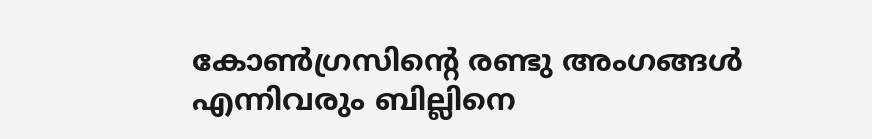കോണ്‍ഗ്രസിന്റെ രണ്ടു അംഗങ്ങള്‍ എന്നിവരും ബില്ലിനെ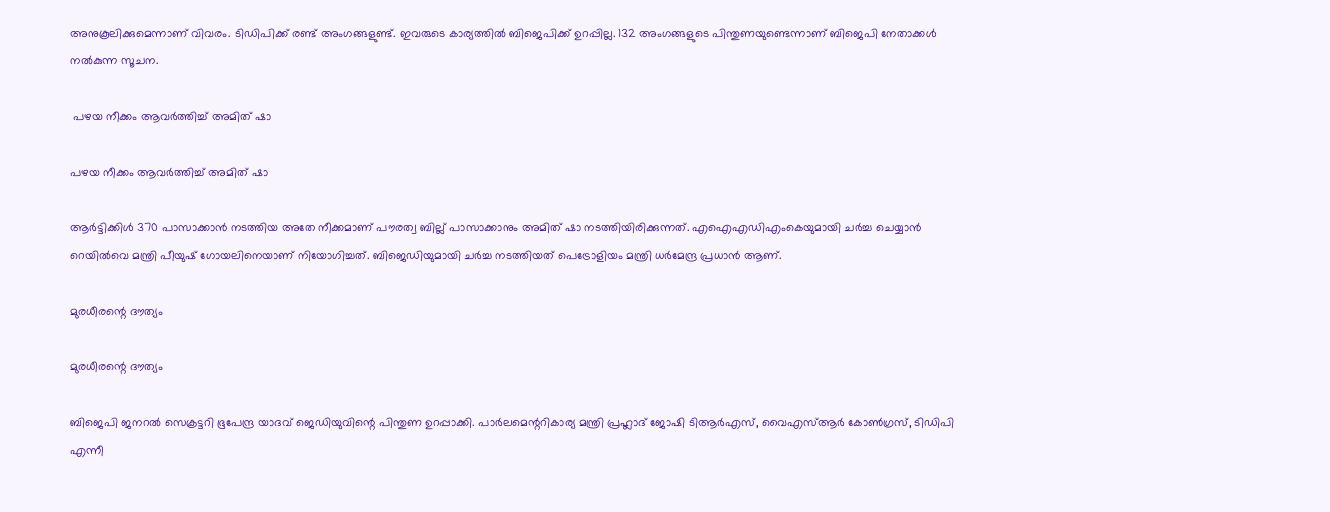അനുകൂലിക്കുമെന്നാണ് വിവരം. ടിഡിപിക്ക് രണ്ട് അംഗങ്ങളുണ്ട്. ഇവരുടെ കാര്യത്തില്‍ ബിജെപിക്ക് ഉറപ്പില്ല. 132 അംഗങ്ങളുടെ പിന്തുണയുണ്ടെന്നാണ് ബിജെപി നേതാക്കള്‍ നല്‍കുന്ന സൂചന.

 പഴയ നീക്കം ആവര്‍ത്തിച്ച് അമിത് ഷാ

പഴയ നീക്കം ആവര്‍ത്തിച്ച് അമിത് ഷാ

ആര്‍ട്ടിക്കിള്‍ 370 പാസാക്കാന്‍ നടത്തിയ അതേ നീക്കമാണ് പൗരത്വ ബില്ല് പാസാക്കാനും അമിത് ഷാ നടത്തിയിരിക്കുന്നത്. എഐഎഡിഎംകെയുമായി ചര്‍ച്ച ചെയ്യാന്‍ റെയില്‍വെ മന്ത്രി പീയുഷ് ഗോയലിനെയാണ് നിയോഗിച്ചത്. ബിജെഡിയുമായി ചര്‍ച്ച നടത്തിയത് പെട്രോളിയം മന്ത്രി ധര്‍മേന്ദ്ര പ്രധാന്‍ ആണ്.

മുരധീരന്റെ ദൗത്യം

മുരധീരന്റെ ദൗത്യം

ബിജെപി ജനറല്‍ സെക്രട്ടറി ഭൂപേന്ദ്ര യാദവ് ജെഡിയുവിന്റെ പിന്തുണ ഉറപ്പാക്കി. പാര്‍ലമെന്ററികാര്യ മന്ത്രി പ്രഹ്ലാദ് ജോഷി ടിആര്‍എസ്, വൈഎസ്ആര്‍ കോണ്‍ഗ്രസ്, ടിഡിപി എന്നീ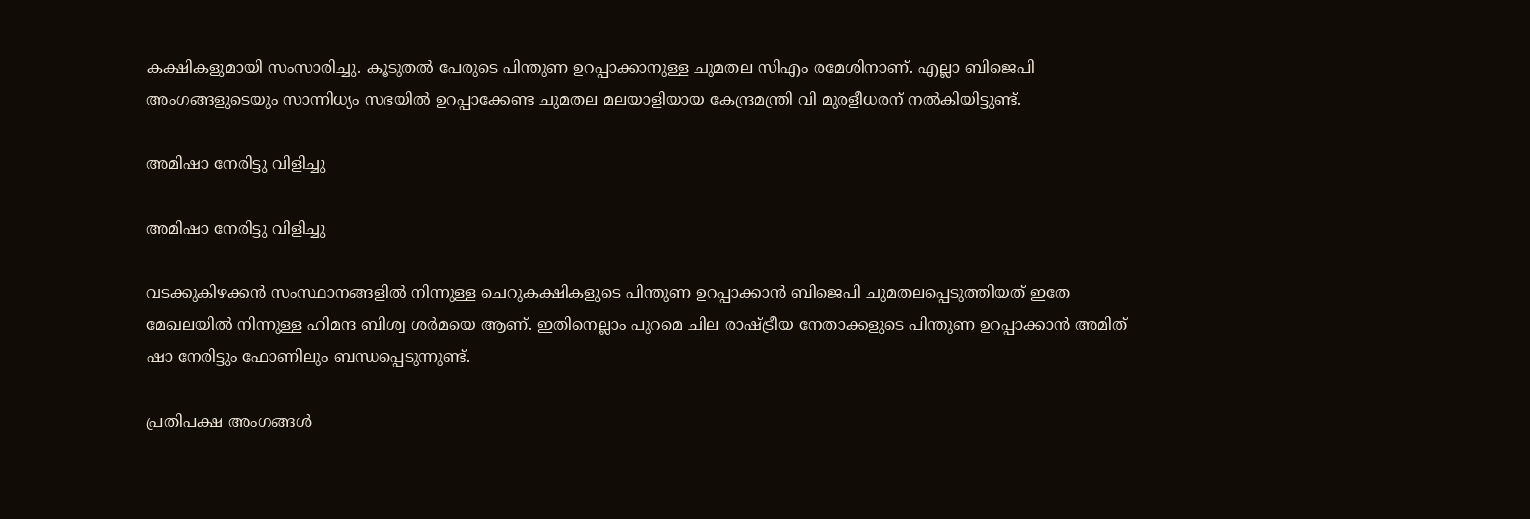കക്ഷികളുമായി സംസാരിച്ചു. കൂടുതല്‍ പേരുടെ പിന്തുണ ഉറപ്പാക്കാനുള്ള ചുമതല സിഎം രമേശിനാണ്. എല്ലാ ബിജെപി അംഗങ്ങളുടെയും സാന്നിധ്യം സഭയില്‍ ഉറപ്പാക്കേണ്ട ചുമതല മലയാളിയായ കേന്ദ്രമന്ത്രി വി മുരളീധരന് നല്‍കിയിട്ടുണ്ട്.

അമിഷാ നേരിട്ടു വിളിച്ചു

അമിഷാ നേരിട്ടു വിളിച്ചു

വടക്കുകിഴക്കന്‍ സംസ്ഥാനങ്ങളില്‍ നിന്നുള്ള ചെറുകക്ഷികളുടെ പിന്തുണ ഉറപ്പാക്കാന്‍ ബിജെപി ചുമതലപ്പെടുത്തിയത് ഇതേ മേഖലയില്‍ നിന്നുള്ള ഹിമന്ദ ബിശ്വ ശര്‍മയെ ആണ്. ഇതിനെല്ലാം പുറമെ ചില രാഷ്ട്രീയ നേതാക്കളുടെ പിന്തുണ ഉറപ്പാക്കാന്‍ അമിത് ഷാ നേരിട്ടും ഫോണിലും ബന്ധപ്പെടുന്നുണ്ട്.

പ്രതിപക്ഷ അംഗങ്ങള്‍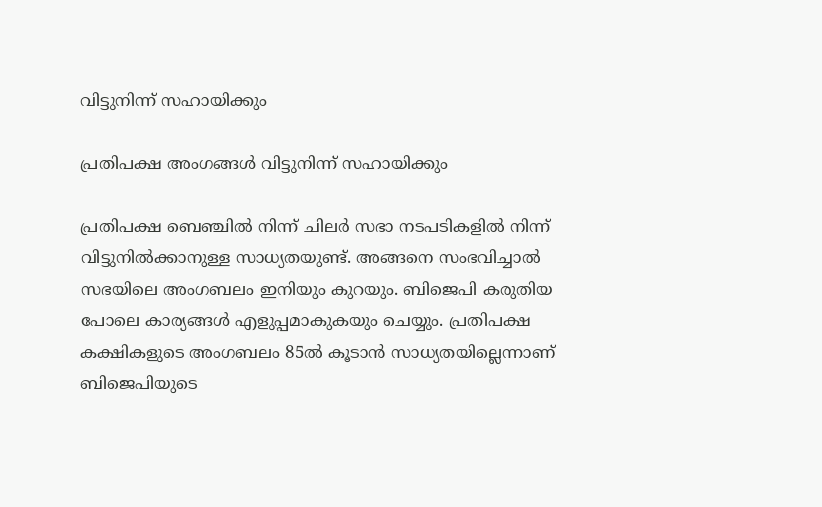വിട്ടുനിന്ന് സഹായിക്കും

പ്രതിപക്ഷ അംഗങ്ങള്‍ വിട്ടുനിന്ന് സഹായിക്കും

പ്രതിപക്ഷ ബെഞ്ചില്‍ നിന്ന് ചിലര്‍ സഭാ നടപടികളില്‍ നിന്ന് വിട്ടുനില്‍ക്കാനുള്ള സാധ്യതയുണ്ട്. അങ്ങനെ സംഭവിച്ചാല്‍ സഭയിലെ അംഗബലം ഇനിയും കുറയും. ബിജെപി കരുതിയ പോലെ കാര്യങ്ങള്‍ എളുപ്പമാകുകയും ചെയ്യും. പ്രതിപക്ഷ കക്ഷികളുടെ അംഗബലം 85ല്‍ കൂടാന്‍ സാധ്യതയില്ലെന്നാണ് ബിജെപിയുടെ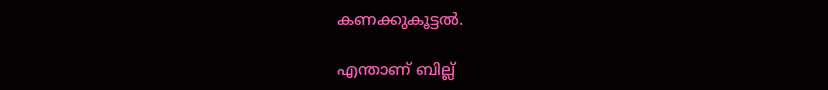കണക്കുകൂട്ടല്‍.

എന്താണ് ബില്ല്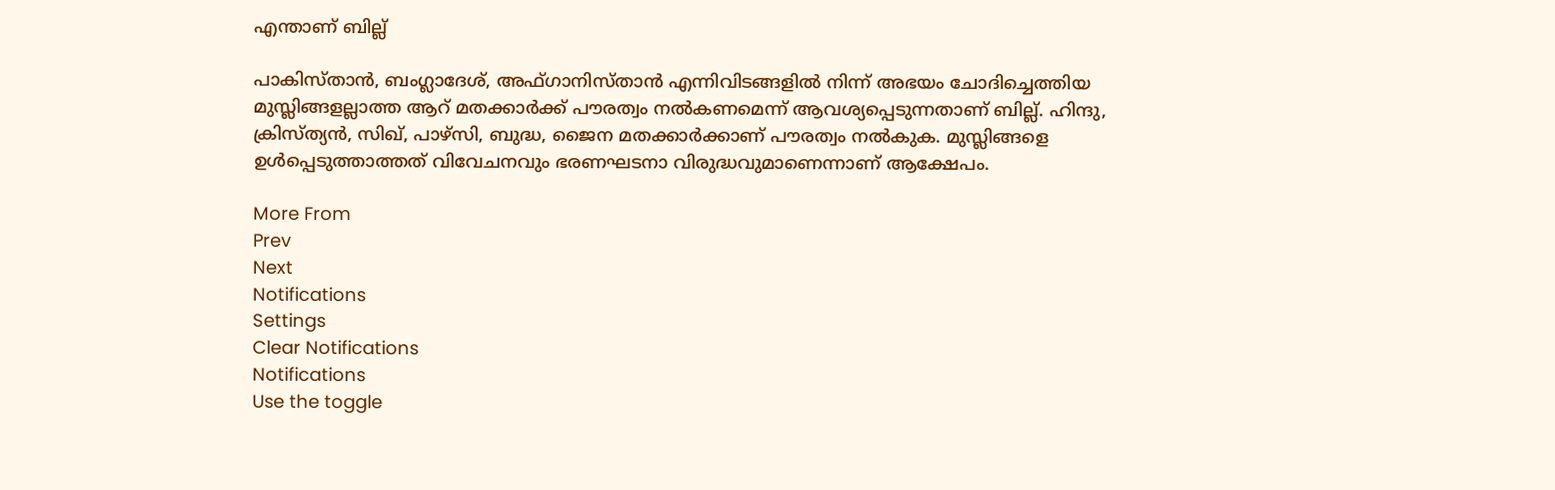എന്താണ് ബില്ല്

പാകിസ്താന്‍, ബംഗ്ലാദേശ്, അഫ്ഗാനിസ്താന്‍ എന്നിവിടങ്ങളില്‍ നിന്ന് അഭയം ചോദിച്ചെത്തിയ മുസ്ലിങ്ങളല്ലാത്ത ആറ് മതക്കാര്‍ക്ക് പൗരത്വം നല്‍കണമെന്ന് ആവശ്യപ്പെടുന്നതാണ് ബില്ല്. ഹിന്ദു, ക്രിസ്ത്യന്‍, സിഖ്, പാഴ്‌സി, ബുദ്ധ, ജൈന മതക്കാര്‍ക്കാണ് പൗരത്വം നല്‍കുക. മുസ്ലിങ്ങളെ ഉള്‍പ്പെടുത്താത്തത് വിവേചനവും ഭരണഘടനാ വിരുദ്ധവുമാണെന്നാണ് ആക്ഷേപം.

More From
Prev
Next
Notifications
Settings
Clear Notifications
Notifications
Use the toggle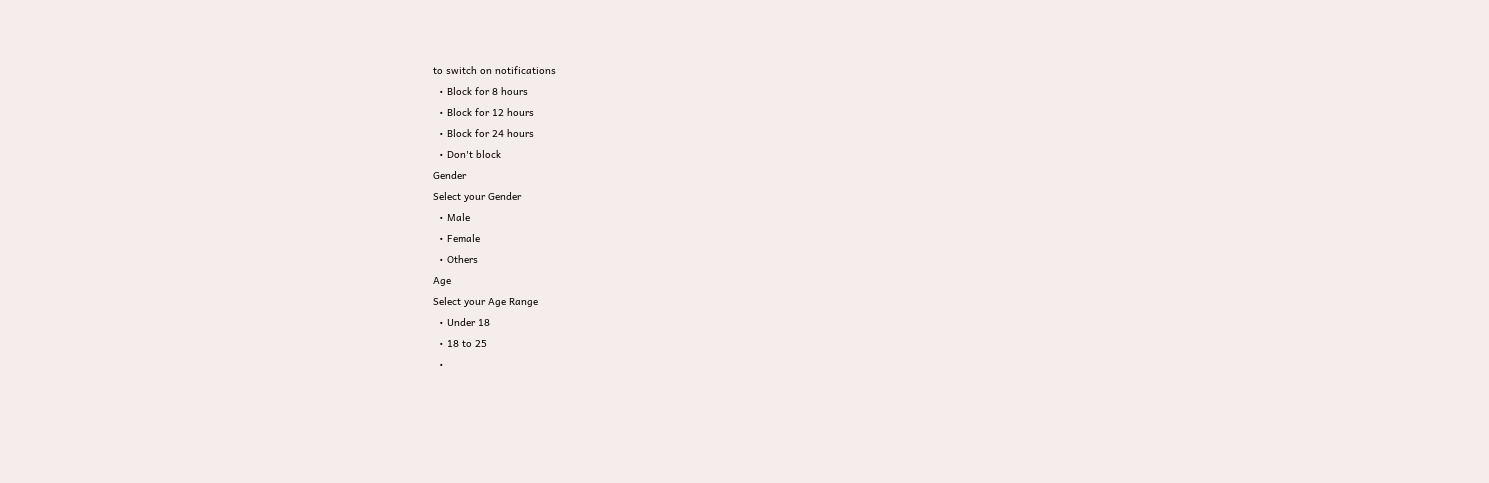to switch on notifications
  • Block for 8 hours
  • Block for 12 hours
  • Block for 24 hours
  • Don't block
Gender
Select your Gender
  • Male
  • Female
  • Others
Age
Select your Age Range
  • Under 18
  • 18 to 25
  •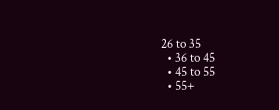26 to 35
  • 36 to 45
  • 45 to 55
  • 55+